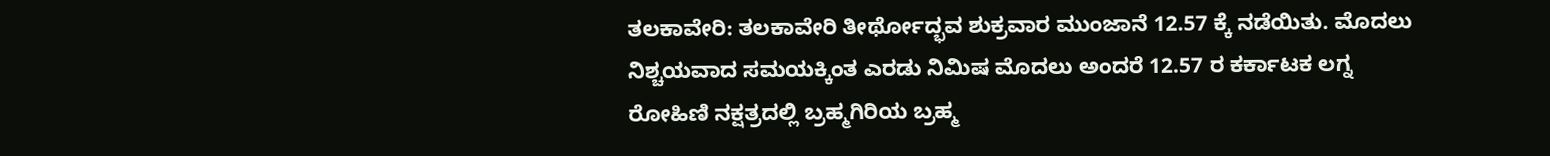ತಲಕಾವೇರಿ: ತಲಕಾವೇರಿ ತೀರ್ಥೋದ್ಭವ ಶುಕ್ರವಾರ ಮುಂಜಾನೆ 12.57 ಕ್ಕೆ ನಡೆಯಿತು. ಮೊದಲು ನಿಶ್ಚಯವಾದ ಸಮಯಕ್ಕಿಂತ ಎರಡು ನಿಮಿಷ ಮೊದಲು ಅಂದರೆ 12.57 ರ ಕರ್ಕಾಟಕ ಲಗ್ನ ರೋಹಿಣಿ ನಕ್ಷತ್ರದಲ್ಲಿ ಬ್ರಹ್ಮಗಿರಿಯ ಬ್ರಹ್ಮ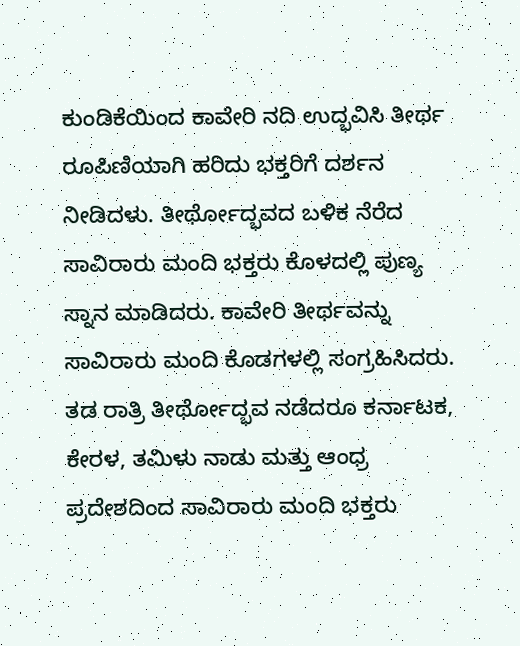ಕುಂಡಿಕೆಯಿಂದ ಕಾವೇರಿ ನದಿ ಉದ್ಭವಿಸಿ ತೀರ್ಥ ರೂಪಿಣಿಯಾಗಿ ಹರಿದು ಭಕ್ತರಿಗೆ ದರ್ಶನ ನೀಡಿದಳು. ತೀರ್ಥೋದ್ಭವದ ಬಳಿಕ ನೆರೆದ ಸಾವಿರಾರು ಮಂದಿ ಭಕ್ತರು ಕೊಳದಲ್ಲಿ ಪುಣ್ಯ ಸ್ನಾನ ಮಾಡಿದರು. ಕಾವೇರಿ ತೀರ್ಥವನ್ನು ಸಾವಿರಾರು ಮಂದಿ ಕೊಡಗಳಲ್ಲಿ ಸಂಗ್ರಹಿಸಿದರು. ತಡ ರಾತ್ರಿ ತೀರ್ಥೋದ್ಭವ ನಡೆದರೂ ಕರ್ನಾಟಕ, ಕೇರಳ, ತಮಿಳು ನಾಡು ಮತ್ತು ಆಂಧ್ರ ಪ್ರದೇಶದಿಂದ ಸಾವಿರಾರು ಮಂದಿ ಭಕ್ತರು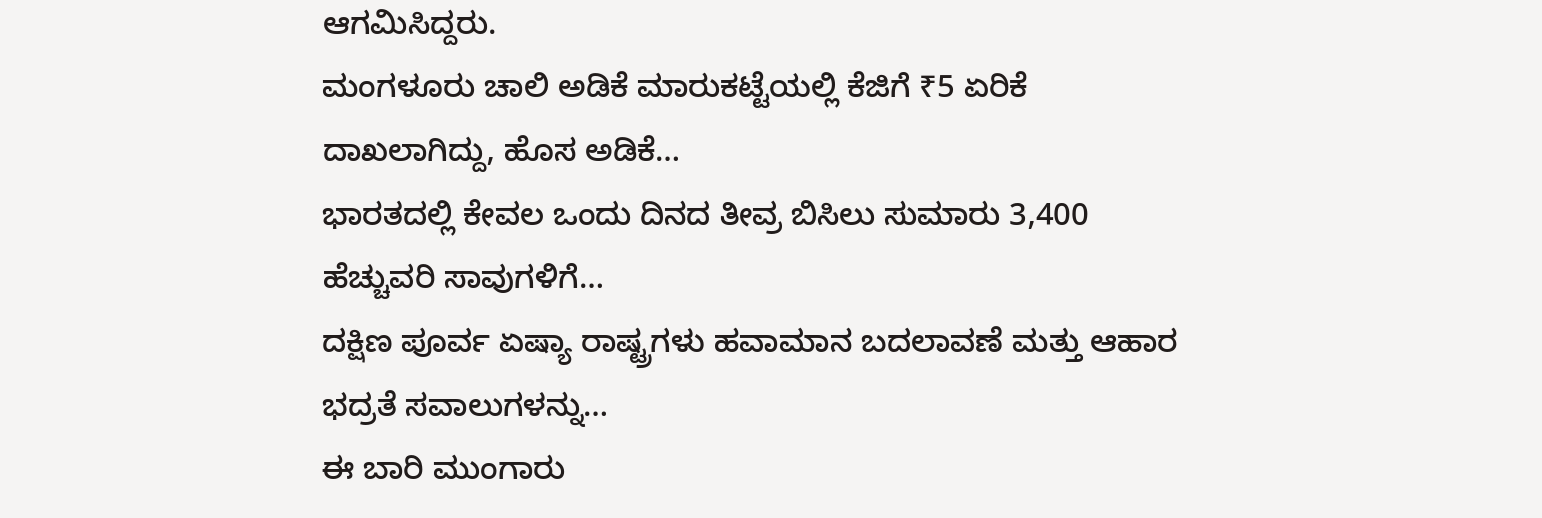ಆಗಮಿಸಿದ್ದರು.
ಮಂಗಳೂರು ಚಾಲಿ ಅಡಿಕೆ ಮಾರುಕಟ್ಟೆಯಲ್ಲಿ ಕೆಜಿಗೆ ₹5 ಏರಿಕೆ ದಾಖಲಾಗಿದ್ದು, ಹೊಸ ಅಡಿಕೆ…
ಭಾರತದಲ್ಲಿ ಕೇವಲ ಒಂದು ದಿನದ ತೀವ್ರ ಬಿಸಿಲು ಸುಮಾರು 3,400 ಹೆಚ್ಚುವರಿ ಸಾವುಗಳಿಗೆ…
ದಕ್ಷಿಣ ಪೂರ್ವ ಏಷ್ಯಾ ರಾಷ್ಟ್ರಗಳು ಹವಾಮಾನ ಬದಲಾವಣೆ ಮತ್ತು ಆಹಾರ ಭದ್ರತೆ ಸವಾಲುಗಳನ್ನು…
ಈ ಬಾರಿ ಮುಂಗಾರು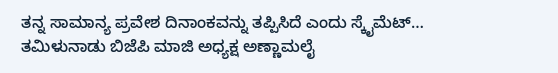ತನ್ನ ಸಾಮಾನ್ಯ ಪ್ರವೇಶ ದಿನಾಂಕವನ್ನು ತಪ್ಪಿಸಿದೆ ಎಂದು ಸ್ಕೈಮೆಟ್…
ತಮಿಳುನಾಡು ಬಿಜೆಪಿ ಮಾಜಿ ಅಧ್ಯಕ್ಷ ಅಣ್ಣಾಮಲೈ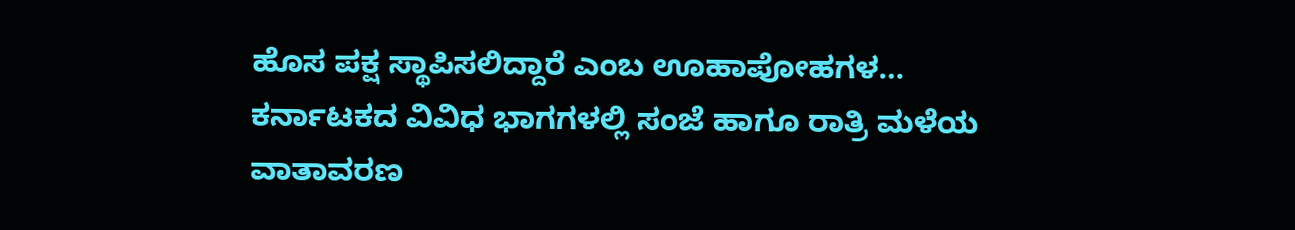ಹೊಸ ಪಕ್ಷ ಸ್ಥಾಪಿಸಲಿದ್ದಾರೆ ಎಂಬ ಊಹಾಪೋಹಗಳ…
ಕರ್ನಾಟಕದ ವಿವಿಧ ಭಾಗಗಳಲ್ಲಿ ಸಂಜೆ ಹಾಗೂ ರಾತ್ರಿ ಮಳೆಯ ವಾತಾವರಣ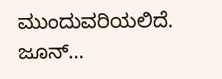ಮುಂದುವರಿಯಲಿದೆ. ಜೂನ್…